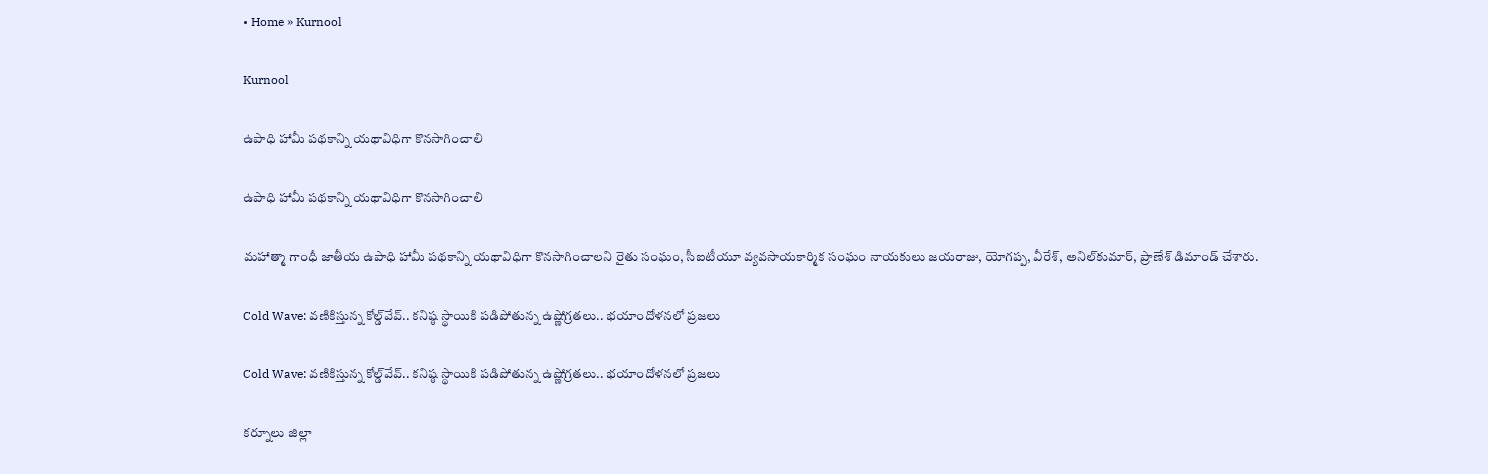• Home » Kurnool

Kurnool

ఉపాధి హామీ పథకాన్ని యథావిధిగా కొనసాగించాలి

ఉపాధి హామీ పథకాన్ని యథావిధిగా కొనసాగించాలి

మహాత్మా గాంధీ జాతీయ ఉపాధి హామీ పథకాన్ని యథావిధిగా కొనసాగించాలని రైతు సంఘం, సీఐటీయూ వ్యవసాయకార్మిక సంఘం నాయకులు జయరాజు, యోగప్ప, వీరేశ్‌, అనిల్‌కుమార్‌, ప్రాణేశ్‌ డిమాండ్‌ చేశారు.

Cold Wave: వణికిస్తున్న కోల్డ్‌వేవ్.. కనిష్ఠ స్థాయికి పడిపోతున్న ఉష్ణోగ్రతలు.. భయాందోళనలో ప్రజలు

Cold Wave: వణికిస్తున్న కోల్డ్‌వేవ్.. కనిష్ఠ స్థాయికి పడిపోతున్న ఉష్ణోగ్రతలు.. భయాందోళనలో ప్రజలు

కర్నూలు జిల్లా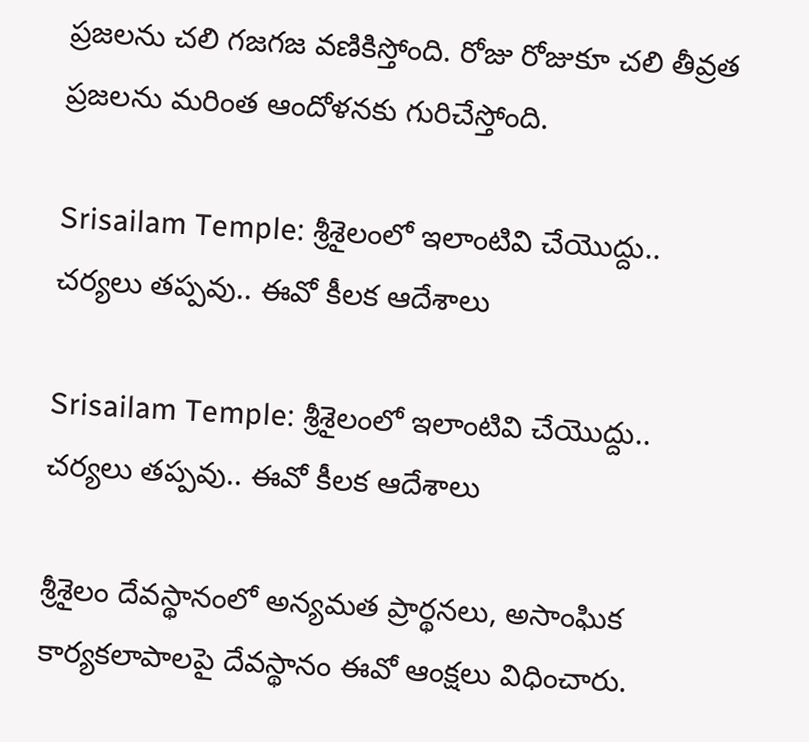ప్రజలను చలి గజగజ వణికిస్తోంది. రోజు రోజుకూ చలి తీవ్రత ప్రజలను మరింత ఆందోళనకు గురిచేస్తోంది.

Srisailam Temple: శ్రీశైలంలో ఇలాంటివి చేయొద్దు.. చర్యలు తప్పవు.. ఈవో కీలక ఆదేశాలు

Srisailam Temple: శ్రీశైలంలో ఇలాంటివి చేయొద్దు.. చర్యలు తప్పవు.. ఈవో కీలక ఆదేశాలు

శ్రీశైలం దేవస్థానంలో అన్యమత ప్రార్థనలు, అసాంఘిక కార్యకలాపాలపై దేవస్థానం ఈవో ఆంక్షలు విధించారు.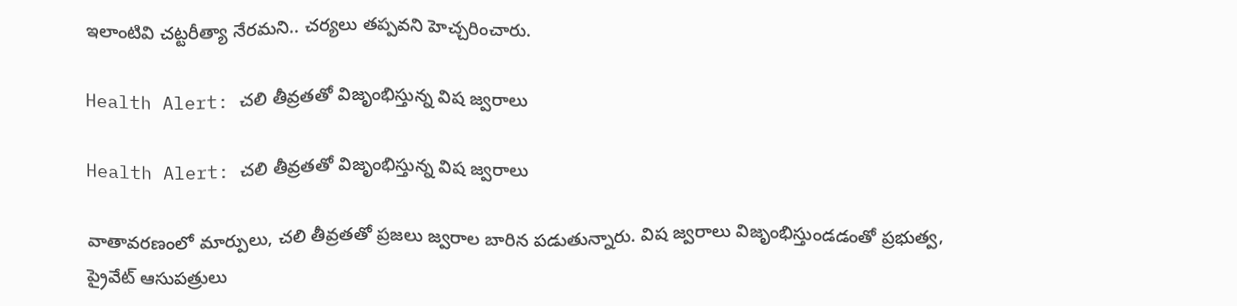ఇలాంటివి చట్టరీత్యా నేరమని.. చర్యలు తప్పవని హెచ్చరించారు.

Health Alert: చలి తీవ్రతతో విజృంభిస్తున్న విష జ్వరాలు

Health Alert: చలి తీవ్రతతో విజృంభిస్తున్న విష జ్వరాలు

వాతావరణంలో మార్పులు, చలి తీవ్రతతో ప్రజలు జ్వరాల బారిన పడుతున్నారు. విష జ్వరాలు విజృంభిస్తుండడంతో ప్రభుత్వ, ప్రైవేట్‌ ఆసుపత్రులు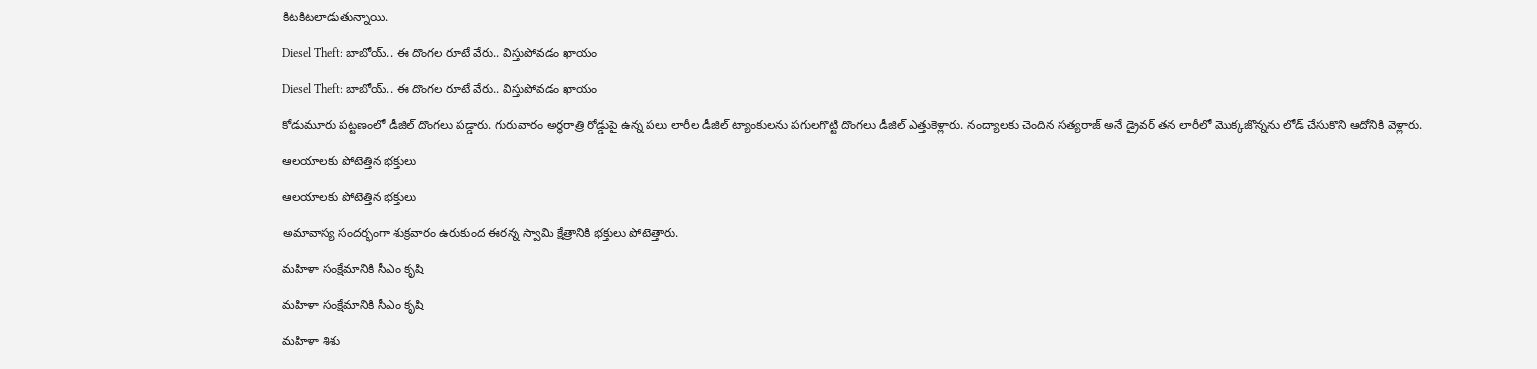కిటకిటలాడుతున్నాయి.

Diesel Theft: బాబోయ్.. ఈ దొంగల రూటే వేరు.. విస్తుపోవడం ఖాయం

Diesel Theft: బాబోయ్.. ఈ దొంగల రూటే వేరు.. విస్తుపోవడం ఖాయం

కోడుమూరు పట్టణంలో డీజిల్‌ దొంగలు పడ్డారు. గురువారం అర్థరాత్రి రోడ్డుపై ఉన్న పలు లారీల డీజిల్‌ ట్యాంకులను పగులగొట్టి దొంగలు డీజిల్‌ ఎత్తుకెళ్లారు. నంద్యాలకు చెందిన సత్యరాజ్‌ అనే డ్రైవర్‌ తన లారీలో మొక్కజొన్నను లోడ్‌ చేసుకొని ఆదోనికి వెళ్లారు.

ఆలయాలకు పోటెత్తిన భక్తులు

ఆలయాలకు పోటెత్తిన భక్తులు

అమావాస్య సందర్భంగా శుక్రవారం ఉరుకుంద ఈరన్న స్వామి క్షేత్రానికి భక్తులు పోటెత్తారు.

మహిళా సంక్షేమానికి సీఎం కృషి

మహిళా సంక్షేమానికి సీఎం కృషి

మహిళా శిశు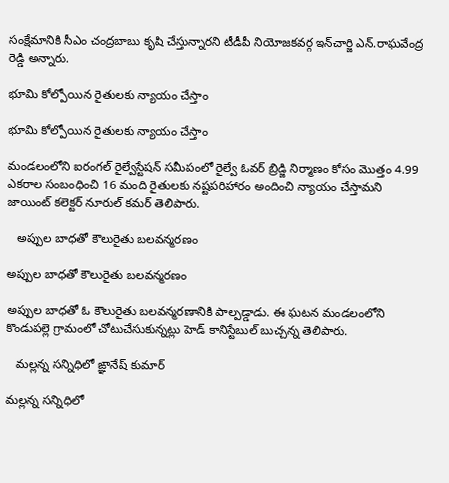సంక్షేమానికి సీఎం చంద్రబాబు కృషి చేస్తున్నారని టీడీపీ నియోజకవర్గ ఇన్‌చార్జి ఎన్‌.రాఘవేంద్ర రెడ్డి అన్నారు.

భూమి కోల్పోయిన రైతులకు న్యాయం చేస్తాం

భూమి కోల్పోయిన రైతులకు న్యాయం చేస్తాం

మండలంలోని ఐరంగల్‌ రైల్వేస్టేషన్‌ సమీపంలో రైల్వే ఓవర్‌ బ్రిడ్జి నిర్మాణం కోసం మొత్తం 4.99 ఎకరాల సంబంధించి 16 మంది రైతులకు నష్టపరిహారం అందించి న్యాయం చేస్తామని జాయింట్‌ కలెక్టర్‌ నూరుల్‌ కమర్‌ తెలిపారు.

   అప్పుల బాధతో కౌలురైతు బలవన్మరణం

అప్పుల బాధతో కౌలురైతు బలవన్మరణం

అప్పుల బాధతో ఓ కౌలురైతు బలవన్మరణానికి పాల్పడ్డాడు. ఈ ఘటన మండలంలోని కొండుపల్లె గ్రామంలో చోటుచేసుకున్నట్లు హెడ్‌ కానిస్టేబుల్‌ బుచ్చన్న తెలిపారు.

   మల్లన్న సన్నిధిలో ఙ్ఞానేష్‌ కుమార్‌

మల్లన్న సన్నిధిలో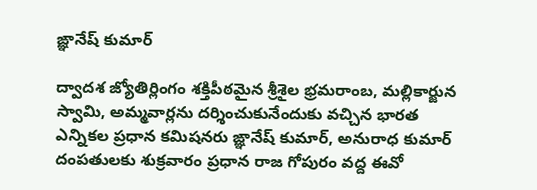ఙ్ఞానేష్‌ కుమార్‌

ద్వాదశ జ్యోతిర్లింగం శక్తిపీఠమైన శ్రీశైల భ్రమరాంబ, మల్లికార్జున స్వామి, అమ్మవార్లను దర్శించుకునేందుకు వచ్చిన భారత ఎన్నికల ప్రధాన కమిషనరు ఙ్ఞానేష్‌ కుమార్‌, అనురాధ కుమార్‌ దంపతులకు శుక్రవారం ప్రధాన రాజ గోపురం వద్ద ఈవో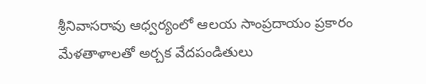శ్రీనివాసరావు ఆధ్వర్యంలో ఆలయ సాంప్రదాయం ప్రకారం మేళతాళాలతో అర్చక వేదపండితులు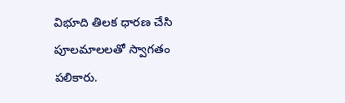విభూది తిలక ధారణ చేసి పూలమాలలతో స్వాగతం పలికారు.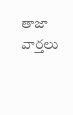తాజా వార్తలు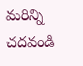మరిన్ని చదవండి